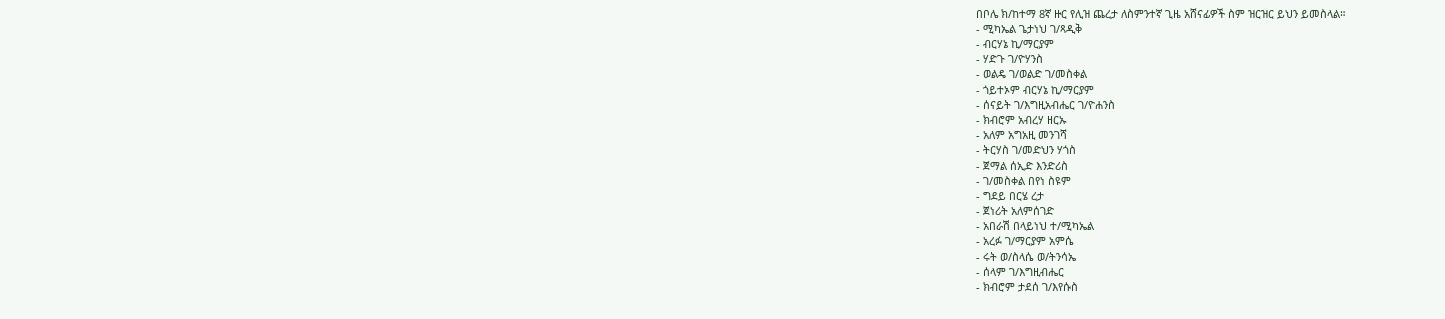በቦሌ ክ/ከተማ 8ኛ ዙር የሊዝ ጨረታ ለስምንተኛ ጊዜ አሸናፊዎች ስም ዝርዝር ይህን ይመስላል።
- ሚካኤል ጌታነህ ገ/ጻዲቅ
- ብርሃኔ ኪ/ማርያም
- ሃድጉ ገ/ዮሃንስ
- ወልዴ ገ/ወልድ ገ/መስቀል
- ጎይተኦም ብርሃኔ ኪ/ማርያም
- ሰናይት ገ/እግዚአብሔር ገ/ዮሐንስ
- ክብሮም አብረሃ ዘርኡ
- አለም አግአዚ መንገሻ
- ትርሃስ ገ/መድህን ሃጎስ
- ጀማል ሰኢድ እንድሪስ
- ገ/መስቀል በየነ ስዩም
- ግደይ በርሄ ረታ
- ጀነሪት አለምሰገድ
- አበራሽ በላይነህ ተ/ሚካኤል
- አረፉ ገ/ማርያም አምሴ
- ሩት ወ/ስላሴ ወ/ትንሳኤ
- ሰላም ገ/እግዚብሔር
- ክብሮም ታደሰ ገ/እየሱስ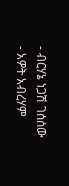- ብርሃኔ ነጋሽ ገሰሰው
- አዎት አብረሃም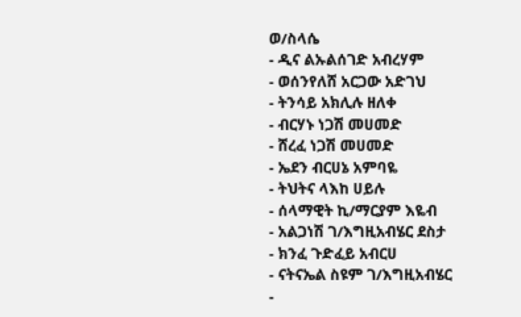ወ/ስላሴ
- ዲና ልኡልሰገድ አብረሃም
- ወሰንየለሸ አርጋው አድገህ
- ትንሳይ አክሊሉ ዘለቀ
- ብርሃኑ ነጋሽ መሀመድ
- ሸረፈ ነጋሽ መሀመድ
- ኤደን ብርሀኔ አምባዬ
- ትህትና ላእከ ሀይሉ
- ሰላማዊት ኪ/ማርያም እዬብ
- አልጋነሽ ገ/እግዚአብሄር ደስታ
- ክንፈ ጉድፈይ አብርሀ
- ናትናኤል ስዩም ገ/እግዚአብሄር
-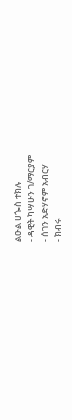ልዑል ሀጐስ ተክሉ
- ዳዊት ካሣሁን ገ/ማርያም
- ሰገን አድሃኖም አብርሃ
- ክብሩ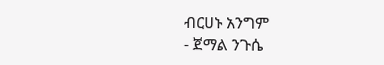ብርሀኑ አንግም
- ጀማል ንጉሴ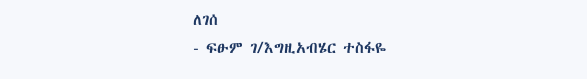ለገሰ
- ፍፁም ገ/እግዚአብሄር ተስፋዬ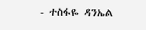- ተስፋዬ ዳንኤል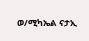ወ/ሚካኤል ናታኢ